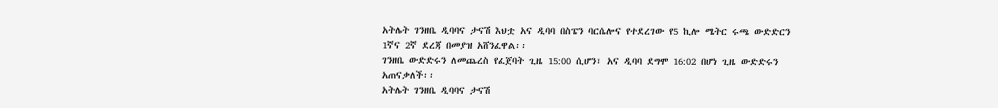አትሌት ገንዘቤ ዲባባና ታናሽ እህቷ አና ዲባባ በስፔን ባርሴሎና የተደረገው የ5 ኪሎ ሜትር ሩጫ ውድድርን 1ኛና 2ኛ ደረጃ በመያዝ አሸንፈዋል፡፡
ገንዘቤ ውድድሩን ለመጨረስ የፈጀባት ጊዜ 15:00 ሲሆን፣ አና ዲባባ ደግሞ 16:02 በሆነ ጊዜ ውድድሩን አጠናቃለች፡፡
አትሌት ገንዘቤ ዲባባና ታናሽ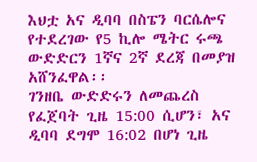እህቷ አና ዲባባ በስፔን ባርሴሎና የተደረገው የ5 ኪሎ ሜትር ሩጫ ውድድርን 1ኛና 2ኛ ደረጃ በመያዝ አሸንፈዋል፡፡
ገንዘቤ ውድድሩን ለመጨረስ የፈጀባት ጊዜ 15:00 ሲሆን፣ አና ዲባባ ደግሞ 16:02 በሆነ ጊዜ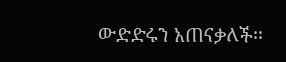ውድድሩን አጠናቃለች፡፡